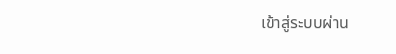เข้าสู่ระบบผ่าน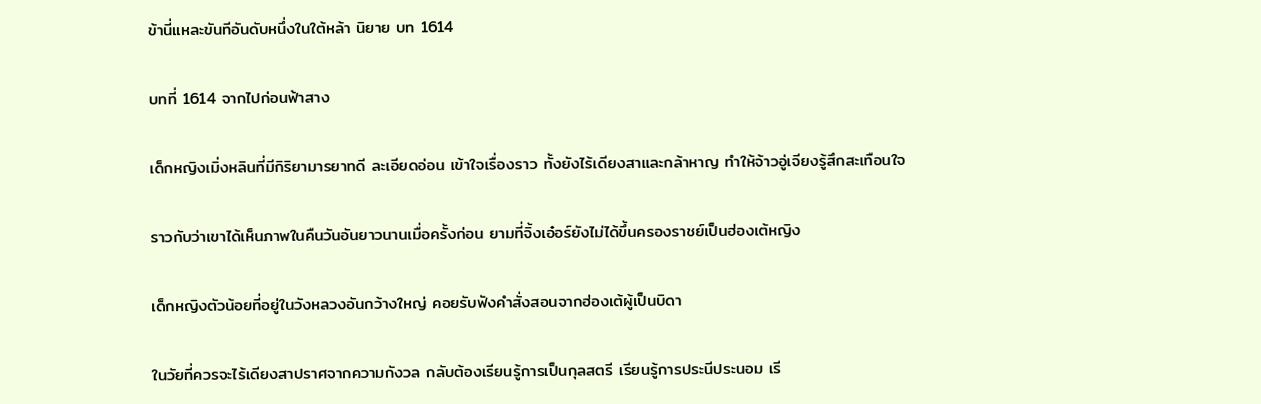ข้านี่แหละขันทีอันดับหนึ่งในใต้หล้า นิยาย บท 1614

บทที่ 1614 จากไปก่อนฟ้าสาง

เด็กหญิงเมิ่งหลินที่มีกิริยามารยาทดี ละเอียดอ่อน เข้าใจเรื่องราว ทั้งยังไร้เดียงสาและกล้าหาญ ทำให้จ้าวอู่เจียงรู้สึกสะเทือนใจ

ราวกับว่าเขาได้เห็นภาพในคืนวันอันยาวนานเมื่อครั้งก่อน ยามที่จิ้งเอ๋อร์ยังไม่ได้ขึ้นครองราชย์เป็นฮ่องเต้หญิง

เด็กหญิงตัวน้อยที่อยู่ในวังหลวงอันกว้างใหญ่ คอยรับฟังคำสั่งสอนจากฮ่องเต้ผู้เป็นบิดา

ในวัยที่ควรจะไร้เดียงสาปราศจากความกังวล กลับต้องเรียนรู้การเป็นกุลสตรี เรียนรู้การประนีประนอม เรี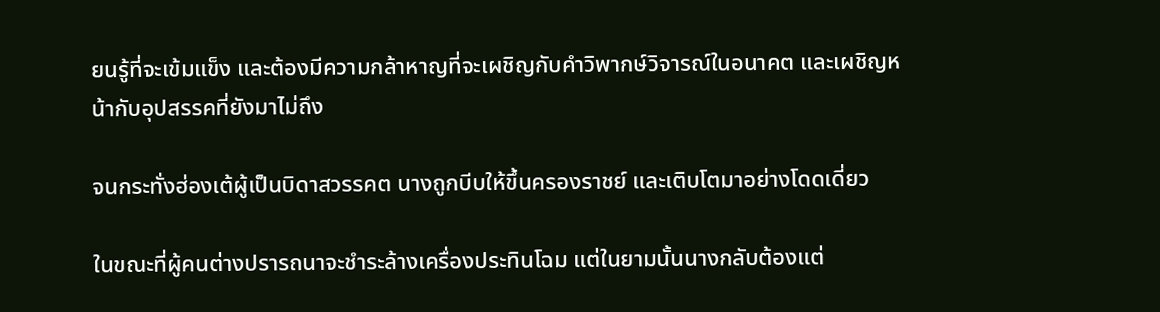ยนรู้ที่จะเข้มแข็ง และต้องมีความกล้าหาญที่จะเผชิญกับคำวิพากษ์วิจารณ์ในอนาคต และเผชิญหน้ากับอุปสรรคที่ยังมาไม่ถึง

จนกระทั่งฮ่องเต้ผู้เป็นบิดาสวรรคต นางถูกบีบให้ขึ้นครองราชย์ และเติบโตมาอย่างโดดเดี่ยว

ในขณะที่ผู้คนต่างปรารถนาจะชำระล้างเครื่องประทินโฉม แต่ในยามนั้นนางกลับต้องแต่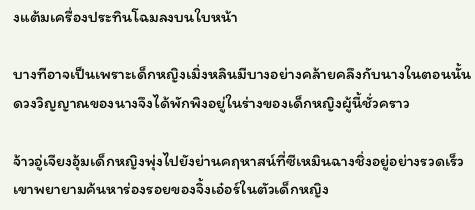งแต้มเครื่องประทินโฉมลงบนใบหน้า

บางทีอาจเป็นเพราะเด็กหญิงเมิ่งหลินมีบางอย่างคล้ายคลึงกับนางในตอนนั้น ดวงวิญญาณของนางจึงได้พักพิงอยู่ในร่างของเด็กหญิงผู้นี้ชั่วคราว

จ้าวอู่เจียงอุ้มเด็กหญิงพุ่งไปยังย่านคฤหาสน์ที่ซีเหมินฉางชิ่งอยู่อย่างรวดเร็ว เขาพยายามค้นหาร่องรอยของจิ้งเอ๋อร์ในตัวเด็กหญิง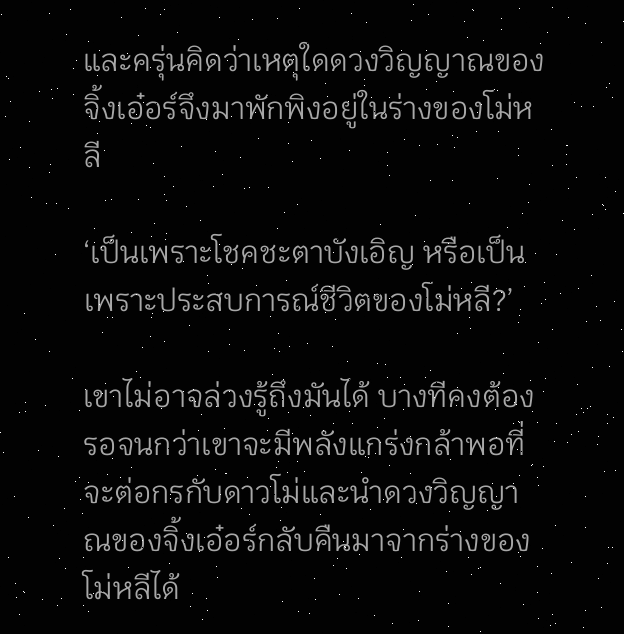และครุ่นคิดว่าเหตุใดดวงวิญญาณของจิ้งเอ๋อร์จึงมาพักพิงอยู่ในร่างของโม่หลี

‘เป็นเพราะโชคชะตาบังเอิญ หรือเป็นเพราะประสบการณ์ชีวิตของโม่หลี?’

เขาไม่อาจล่วงรู้ถึงมันได้ บางทีคงต้องรอจนกว่าเขาจะมีพลังแกร่งกล้าพอที่จะต่อกรกับดาวโม่และนำดวงวิญญาณของจิ้งเอ๋อร์กลับคืนมาจากร่างของโม่หลีได้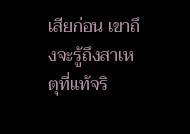เสียก่อน เขาถึงจะรู้ถึงสาเหตุที่แท้จริ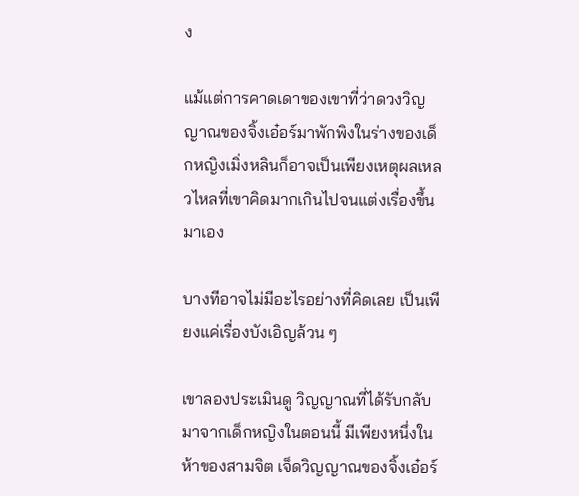ง

แม้แต่การคาดเดาของเขาที่ว่าดวงวิญญาณของจิ้งเอ๋อร์มาพักพิงในร่างของเด็กหญิงเมิ่งหลินก็อาจเป็นเพียงเหตุผลเหลวไหลที่เขาคิดมากเกินไปจนแต่งเรื่องขึ้นมาเอง

บางทีอาจไม่มีอะไรอย่างที่คิดเลย เป็นเพียงแค่เรื่องบังเอิญล้วน ๆ

เขาลองประเมินดู วิญญาณที่ได้รับกลับมาจากเด็กหญิงในตอนนี้ มีเพียงหนึ่งในห้าของสามจิต เจ็ดวิญญาณของจิ้งเอ๋อร์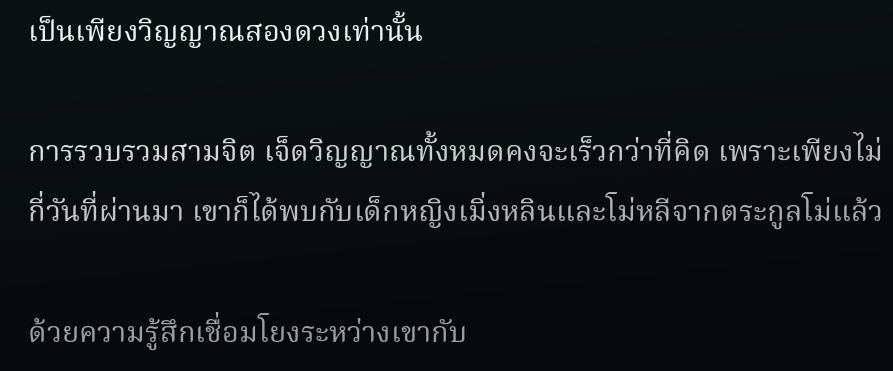เป็นเพียงวิญญาณสองดวงเท่านั้น

การรวบรวมสามจิต เจ็ดวิญญาณทั้งหมดคงจะเร็วกว่าที่คิด เพราะเพียงไม่กี่วันที่ผ่านมา เขาก็ได้พบกับเด็กหญิงเมิ่งหลินและโม่หลีจากตระกูลโม่แล้ว

ด้วยความรู้สึกเชื่อมโยงระหว่างเขากับ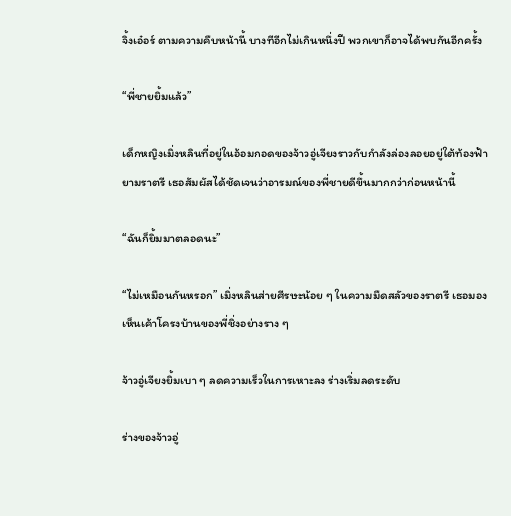จิ้งเอ๋อร์ ตามความคืบหน้านี้ บางทีอีกไม่เกินหนึ่งปี พวกเขาก็อาจได้พบกันอีกครั้ง

“พี่ชายยิ้มแล้ว”

เด็กหญิงเมิ่งหลินที่อยู่ในอ้อมกอดของจ้าวอู่เจียงราวกับกำลังล่องลอยอยู่ใต้ท้องฟ้ายามราตรี เธอสัมผัสได้ชัดเจนว่าอารมณ์ของพี่ชายดีขึ้นมากกว่าก่อนหน้านี้

“ฉันก็ยิ้มมาตลอดนะ”

“ไม่เหมือนกันหรอก” เมิ่งหลินส่ายศีรษะน้อย ๆ ในความมืดสลัวของราตรี เธอมองเห็นเค้าโครงบ้านของพี่ชิ่งอย่างราง ๆ

จ้าวอู่เจียงยิ้มเบา ๆ ลดความเร็วในการเหาะลง ร่างเริ่มลดระดับ

ร่างของจ้าวอู่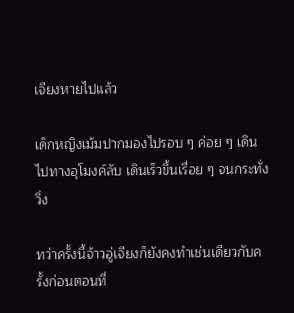เจียงหายไปแล้ว

เด็กหญิงเม้มปากมองไปรอบ ๆ ค่อย ๆ เดินไปทางอุโมงค์ลับ เดินเร็วขึ้นเรื่อย ๆ จนกระทั่งวิ่ง

ทว่าครั้งนี้จ้าวอู่เจียงก็ยังคงทำเช่นเดียวกับครั้งก่อนตอนที่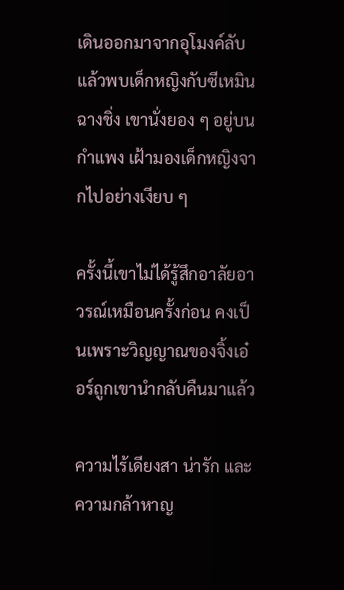เดินออกมาจากอุโมงค์ลับแล้วพบเด็กหญิงกับซีเหมินฉางชิ่ง เขานั่งยอง ๆ อยู่บนกำแพง เฝ้ามองเด็กหญิงจากไปอย่างเงียบ ๆ

ครั้งนี้เขาไม่ได้รู้สึกอาลัยอาวรณ์เหมือนครั้งก่อน คงเป็นเพราะวิญญาณของจิ้งเอ๋อร์ถูกเขานำกลับคืนมาแล้ว

ความไร้เดียงสา น่ารัก และความกล้าหาญ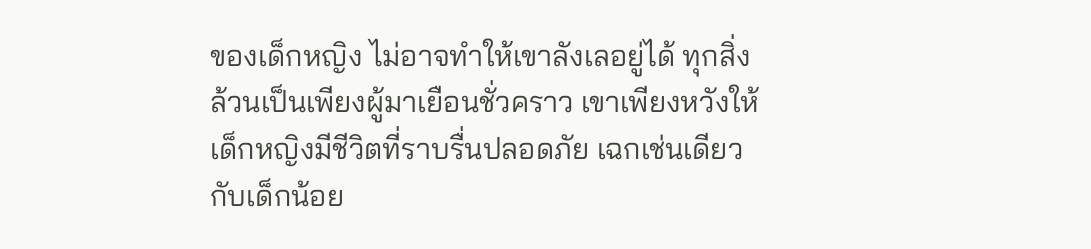ของเด็กหญิง ไม่อาจทำให้เขาลังเลอยู่ได้ ทุกสิ่งล้วนเป็นเพียงผู้มาเยือนชั่วคราว เขาเพียงหวังให้เด็กหญิงมีชีวิตที่ราบรื่นปลอดภัย เฉกเช่นเดียวกับเด็กน้อย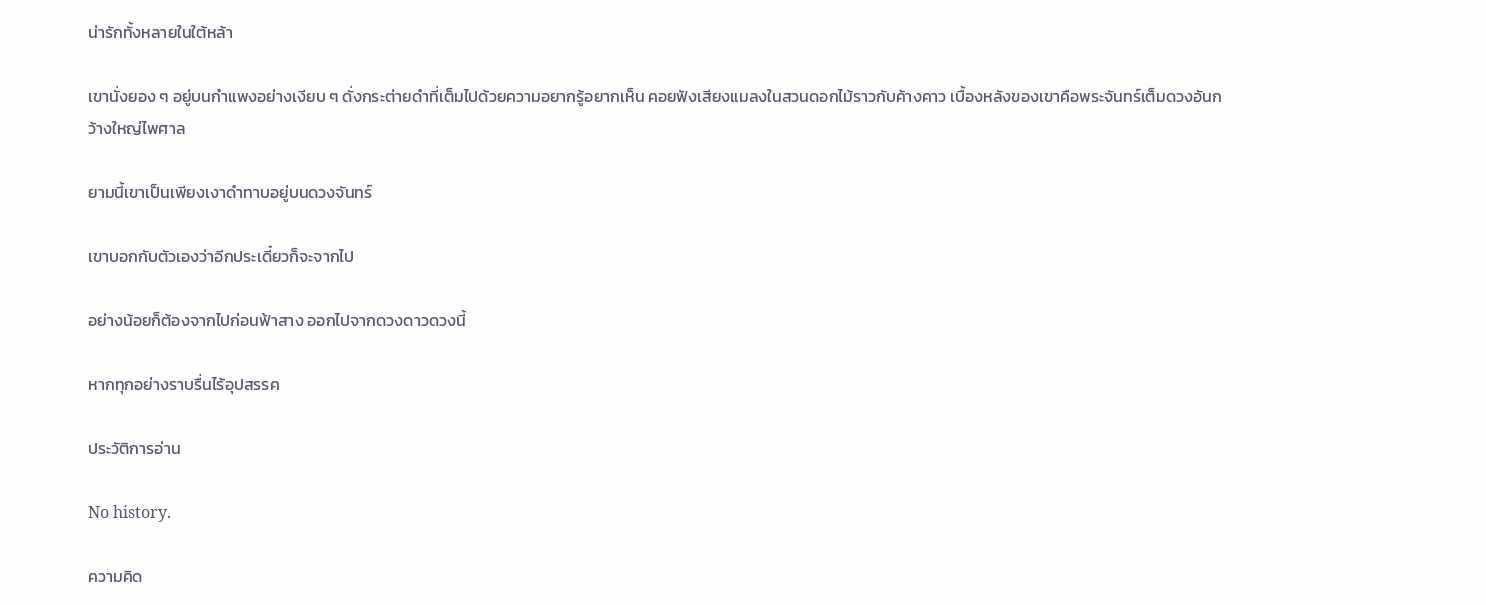น่ารักทั้งหลายในใต้หล้า

เขานั่งยอง ๆ อยู่บนกำแพงอย่างเงียบ ๆ ดั่งกระต่ายดำที่เต็มไปด้วยความอยากรู้อยากเห็น คอยฟังเสียงแมลงในสวนดอกไม้ราวกับค้างคาว เบื้องหลังของเขาคือพระจันทร์เต็มดวงอันกว้างใหญ่ไพศาล

ยามนี้เขาเป็นเพียงเงาดำทาบอยู่บนดวงจันทร์

เขาบอกกับตัวเองว่าอีกประเดี๋ยวก็จะจากไป

อย่างน้อยก็ต้องจากไปก่อนฟ้าสาง ออกไปจากดวงดาวดวงนี้

หากทุกอย่างราบรื่นไร้อุปสรรค

ประวัติการอ่าน

No history.

ความคิด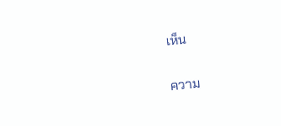เห็น

ความ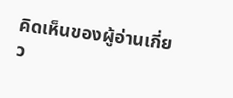คิดเห็นของผู้อ่านเกี่ยว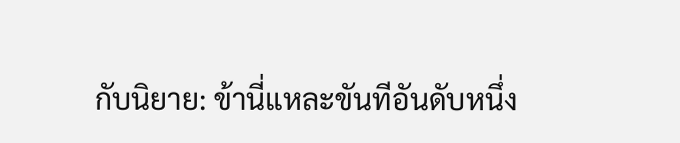กับนิยาย: ข้านี่แหละขันทีอันดับหนึ่ง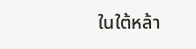ในใต้หล้า